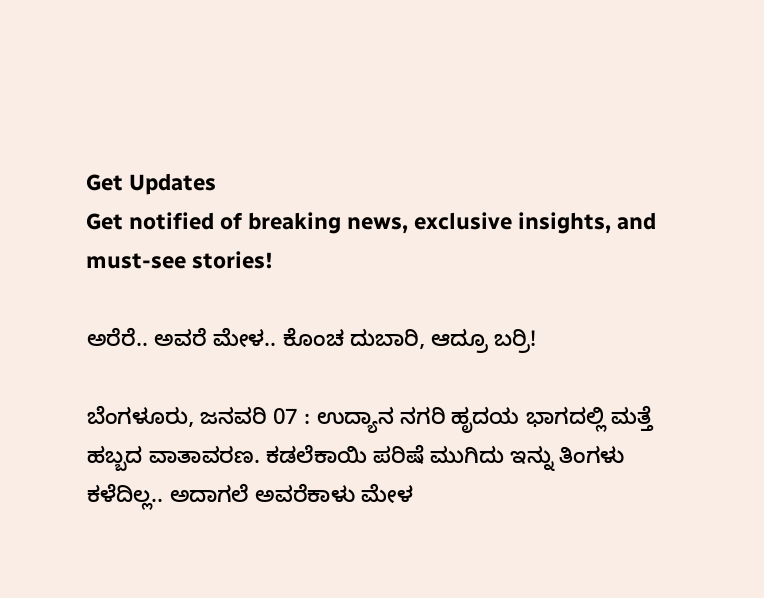Get Updates
Get notified of breaking news, exclusive insights, and must-see stories!

ಅರೆರೆ.. ಅವರೆ ಮೇಳ.. ಕೊಂಚ ದುಬಾರಿ, ಆದ್ರೂ ಬರ್ರಿ!

ಬೆಂಗಳೂರು, ಜನವರಿ 07 : ಉದ್ಯಾನ ನಗರಿ ಹೃದಯ ಭಾಗದಲ್ಲಿ ಮತ್ತೆ ಹಬ್ಬದ ವಾತಾವರಣ. ಕಡಲೆಕಾಯಿ ಪರಿಷೆ ಮುಗಿದು ಇನ್ನು ತಿಂಗಳು ಕಳೆದಿಲ್ಲ.. ಅದಾಗಲೆ ಅವರೆಕಾಳು ಮೇಳ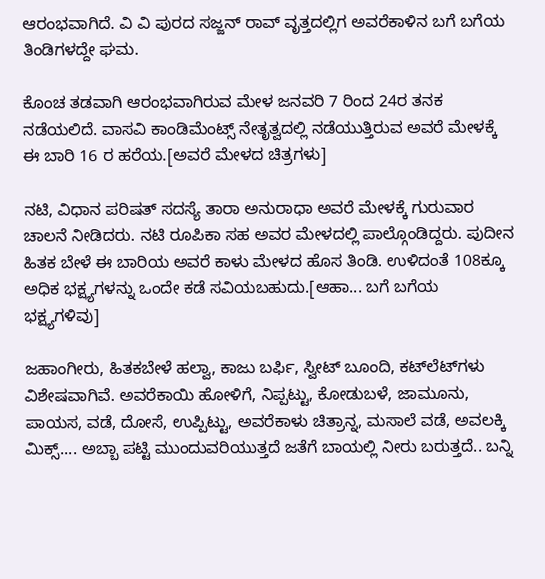ಆರಂಭವಾಗಿದೆ. ವಿ ವಿ ಪುರದ ಸಜ್ಜನ್ ರಾವ್ ವೃತ್ತದಲ್ಲಿಗ ಅವರೆಕಾಳಿನ ಬಗೆ ಬಗೆಯ ತಿಂಡಿಗಳದ್ದೇ ಘಮ.

ಕೊಂಚ ತಡವಾಗಿ ಆರಂಭವಾಗಿರುವ ಮೇಳ ಜನವರಿ 7 ರಿಂದ 24ರ ತನಕ ನಡೆಯಲಿದೆ. ವಾಸವಿ ಕಾಂಡಿಮೆಂಟ್ಸ್‌ ನೇತೃತ್ವದಲ್ಲಿ ನಡೆಯುತ್ತಿರುವ ಅವರೆ ಮೇಳಕ್ಕೆ ಈ ಬಾರಿ 16 ರ ಹರೆಯ.[ಅವರೆ ಮೇಳದ ಚಿತ್ರಗಳು]

ನಟಿ, ವಿಧಾನ ಪರಿಷತ್ ಸದಸ್ಯೆ ತಾರಾ ಅನುರಾಧಾ ಅವರೆ ಮೇಳಕ್ಕೆ ಗುರುವಾರ ಚಾಲನೆ ನೀಡಿದರು. ನಟಿ ರೂಪಿಕಾ ಸಹ ಅವರ ಮೇಳದಲ್ಲಿ ಪಾಲ್ಗೊಂಡಿದ್ದರು. ಪುದೀನ ಹಿತಕ ಬೇಳೆ ಈ ಬಾರಿಯ ಅವರೆ ಕಾಳು ಮೇಳದ ಹೊಸ ತಿಂಡಿ. ಉಳಿದಂತೆ 108ಕ್ಕೂ ಅಧಿಕ ಭಕ್ಷ್ಯಗಳನ್ನು ಒಂದೇ ಕಡೆ ಸವಿಯಬಹುದು.[ಆಹಾ... ಬಗೆ ಬಗೆಯ ಭಕ್ಷ್ಯಗಳಿವು]

ಜಹಾಂಗೀರು, ಹಿತಕಬೇಳೆ ಹಲ್ವಾ, ಕಾಜು ಬರ್ಫಿ, ಸ್ವೀಟ್‌ ಬೂಂದಿ, ಕಟ್‌ಲೆಟ್‌ಗಳು ವಿಶೇಷವಾಗಿವೆ. ಅವರೆಕಾಯಿ ಹೋಳಿಗೆ, ನಿಪ್ಪಟ್ಟು, ಕೋಡುಬಳೆ, ಜಾಮೂನು, ಪಾಯಸ, ವಡೆ, ದೋಸೆ, ಉಪ್ಪಿಟ್ಟು, ಅವರೆಕಾಳು ಚಿತ್ರಾನ್ನ, ಮಸಾಲೆ ವಡೆ, ಅವಲಕ್ಕಿ ಮಿಕ್ಸ್‌.... ಅಬ್ಬಾ ಪಟ್ಟಿ ಮುಂದುವರಿಯುತ್ತದೆ ಜತೆಗೆ ಬಾಯಲ್ಲಿ ನೀರು ಬರುತ್ತದೆ.. ಬನ್ನಿ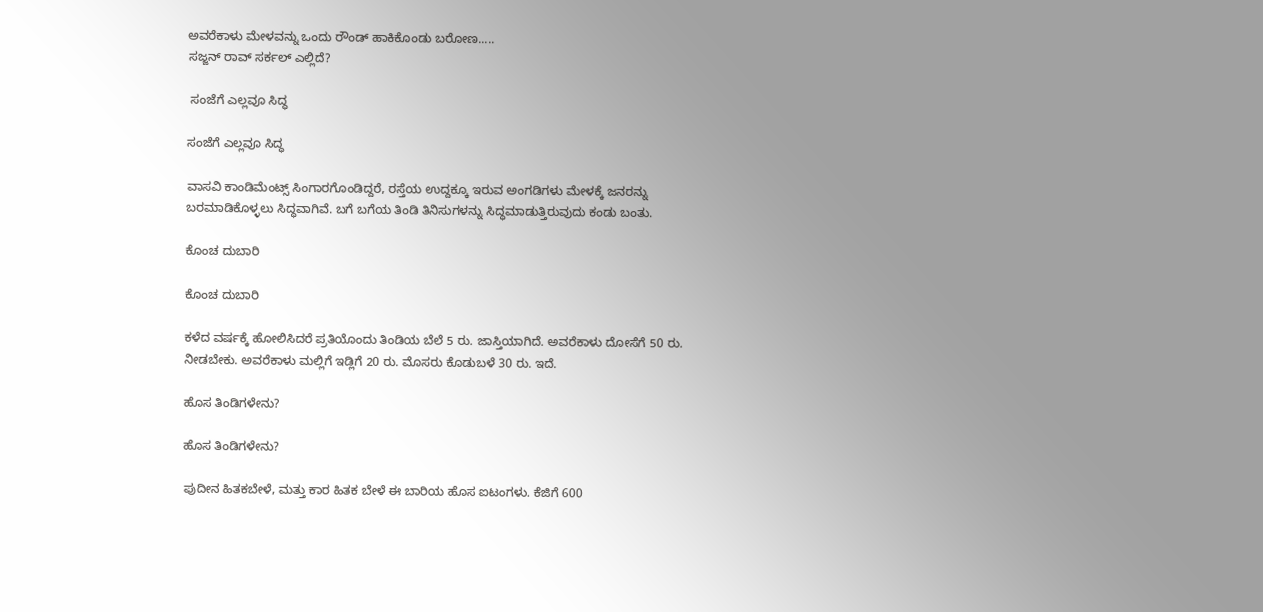ಅವರೆಕಾಳು ಮೇಳವನ್ನು ಒಂದು ರೌಂಡ್ ಹಾಕಿಕೊಂಡು ಬರೋಣ.....
ಸಜ್ಜನ್ ರಾವ್ ಸರ್ಕಲ್ ಎಲ್ಲಿದೆ?

 ಸಂಜೆಗೆ ಎಲ್ಲವೂ ಸಿದ್ಧ

ಸಂಜೆಗೆ ಎಲ್ಲವೂ ಸಿದ್ಧ

ವಾಸವಿ ಕಾಂಡಿಮೆಂಟ್ಸ್ ಸಿಂಗಾರಗೊಂಡಿದ್ದರೆ, ರಸ್ತೆಯ ಉದ್ದಕ್ಕೂ ಇರುವ ಅಂಗಡಿಗಳು ಮೇಳಕ್ಕೆ ಜನರನ್ನು ಬರಮಾಡಿಕೊಳ್ಳಲು ಸಿದ್ಧವಾಗಿವೆ. ಬಗೆ ಬಗೆಯ ತಿಂಡಿ ತಿನಿಸುಗಳನ್ನು ಸಿದ್ಧಮಾಡುತ್ತಿರುವುದು ಕಂಡು ಬಂತು.

ಕೊಂಚ ದುಬಾರಿ

ಕೊಂಚ ದುಬಾರಿ

ಕಳೆದ ವರ್ಷಕ್ಕೆ ಹೋಲಿಸಿದರೆ ಪ್ರತಿಯೊಂದು ತಿಂಡಿಯ ಬೆಲೆ 5 ರು. ಜಾಸ್ತಿಯಾಗಿದೆ. ಅವರೆಕಾಳು ದೋಸೆಗೆ 50 ರು. ನೀಡಬೇಕು. ಅವರೆಕಾಳು ಮಲ್ಲಿಗೆ ಇಡ್ಲಿಗೆ 20 ರು. ಮೊಸರು ಕೊಡುಬಳೆ 30 ರು. ಇದೆ.

ಹೊಸ ತಿಂಡಿಗಳೇನು?

ಹೊಸ ತಿಂಡಿಗಳೇನು?

ಪುದೀನ ಹಿತಕಬೇಳೆ, ಮತ್ತು ಕಾರ ಹಿತಕ ಬೇಳೆ ಈ ಬಾರಿಯ ಹೊಸ ಐಟಂಗಳು. ಕೆಜಿಗೆ 600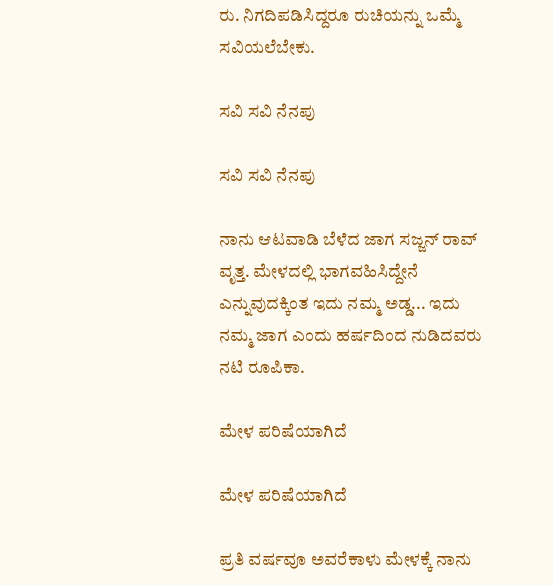ರು. ನಿಗದಿಪಡಿಸಿದ್ದರೂ ರುಚಿಯನ್ನು ಒಮ್ಮೆ ಸವಿಯಲೆಬೇಕು.

ಸವಿ ಸವಿ ನೆನಪು

ಸವಿ ಸವಿ ನೆನಪು

ನಾನು ಆಟವಾಡಿ ಬೆಳೆದ ಜಾಗ ಸಜ್ಜನ್ ರಾವ್ ವೃತ್ತ. ಮೇಳದಲ್ಲಿ ಭಾಗವಹಿಸಿದ್ದೇನೆ ಎನ್ನುವುದಕ್ಕಿಂತ ಇದು ನಮ್ಮ ಅಡ್ಡ... ಇದು ನಮ್ಮ ಜಾಗ ಎಂದು ಹರ್ಷದಿಂದ ನುಡಿದವರು ನಟಿ ರೂಪಿಕಾ.

ಮೇಳ ಪರಿಷೆಯಾಗಿದೆ

ಮೇಳ ಪರಿಷೆಯಾಗಿದೆ

ಪ್ರತಿ ವರ್ಷವೂ ಅವರೆಕಾಳು ಮೇಳಕ್ಕೆ ನಾನು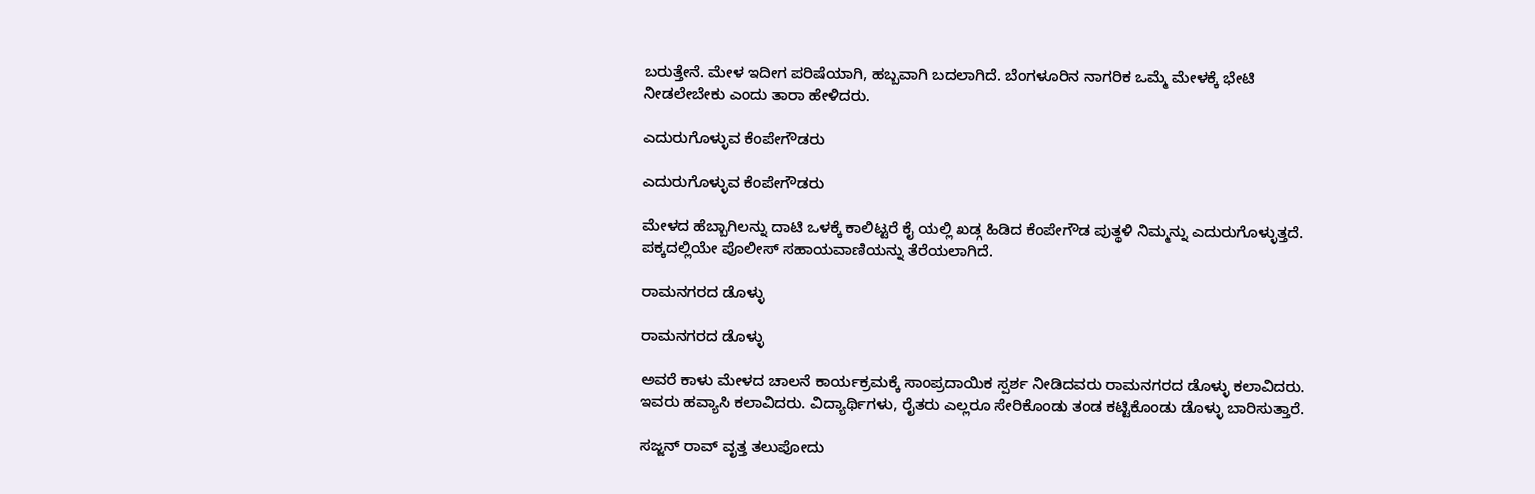ಬರುತ್ತೇನೆ. ಮೇಳ ಇದೀಗ ಪರಿಷೆಯಾಗಿ, ಹಬ್ಬವಾಗಿ ಬದಲಾಗಿದೆ. ಬೆಂಗಳೂರಿನ ನಾಗರಿಕ ಒಮ್ಮೆ ಮೇಳಕ್ಕೆ ಭೇಟಿ ನೀಡಲೇಬೇಕು ಎಂದು ತಾರಾ ಹೇಳಿದರು.

ಎದುರುಗೊಳ್ಳುವ ಕೆಂಪೇಗೌಡರು

ಎದುರುಗೊಳ್ಳುವ ಕೆಂಪೇಗೌಡರು

ಮೇಳದ ಹೆಬ್ಬಾಗಿಲನ್ನು ದಾಟಿ ಒಳಕ್ಕೆ ಕಾಲಿಟ್ಟರೆ ಕೈ ಯಲ್ಲಿ ಖಡ್ಗ ಹಿಡಿದ ಕೆಂಪೇಗೌಡ ಪುತ್ಥಳಿ ನಿಮ್ಮನ್ನು ಎದುರುಗೊಳ್ಳುತ್ತದೆ. ಪಕ್ಕದಲ್ಲಿಯೇ ಪೊಲೀಸ್ ಸಹಾಯವಾಣಿಯನ್ನು ತೆರೆಯಲಾಗಿದೆ.

ರಾಮನಗರದ ಡೊಳ್ಳು

ರಾಮನಗರದ ಡೊಳ್ಳು

ಅವರೆ ಕಾಳು ಮೇಳದ ಚಾಲನೆ ಕಾರ್ಯಕ್ರಮಕ್ಕೆ ಸಾಂಪ್ರದಾಯಿಕ ಸ್ಪರ್ಶ ನೀಡಿದವರು ರಾಮನಗರದ ಡೊಳ್ಳು ಕಲಾವಿದರು. ಇವರು ಹವ್ಯಾಸಿ ಕಲಾವಿದರು. ವಿದ್ಯಾರ್ಥಿಗಳು, ರೈತರು ಎಲ್ಲರೂ ಸೇರಿಕೊಂಡು ತಂಡ ಕಟ್ಟಿಕೊಂಡು ಡೊಳ್ಳು ಬಾರಿಸುತ್ತಾರೆ.

ಸಜ್ಜನ್ ರಾವ್ ವೃತ್ತ ತಲುಪೋದು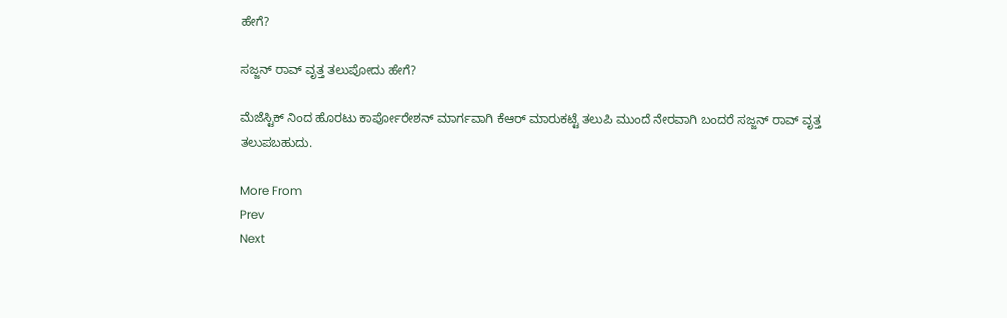ಹೇಗೆ?

ಸಜ್ಜನ್ ರಾವ್ ವೃತ್ತ ತಲುಪೋದು ಹೇಗೆ?

ಮೆಜೆಸ್ಟಿಕ್ ನಿಂದ ಹೊರಟು ಕಾರ್ಪೋರೇಶನ್ ಮಾರ್ಗವಾಗಿ ಕೆಆರ್ ಮಾರುಕಟ್ಟೆ ತಲುಪಿ ಮುಂದೆ ನೇರವಾಗಿ ಬಂದರೆ ಸಜ್ಜನ್ ರಾವ್ ವೃತ್ತ ತಲುಪಬಹುದು.

More From
Prev
Next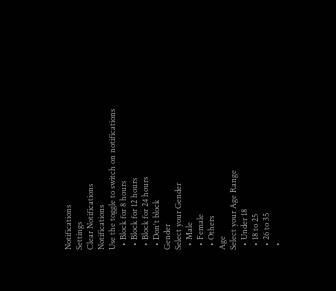Notifications
Settings
Clear Notifications
Notifications
Use the toggle to switch on notifications
  • Block for 8 hours
  • Block for 12 hours
  • Block for 24 hours
  • Don't block
Gender
Select your Gender
  • Male
  • Female
  • Others
Age
Select your Age Range
  • Under 18
  • 18 to 25
  • 26 to 35
  •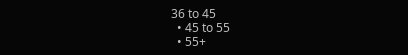36 to 45
  • 45 to 55
  • 55+